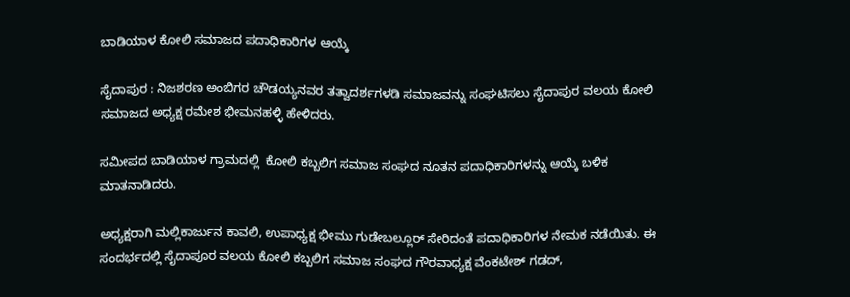ಬಾಡಿಯಾಳ ಕೋಲಿ ಸಮಾಜದ ಪದಾಧಿಕಾರಿಗಳ ಆಯ್ಕೆ

ಸೈದಾಪುರ : ನಿಜಶರಣ ಅಂಬಿಗರ ಚೌಡಯ್ಯನವರ ತತ್ವಾದರ್ಶಗಳಡಿ ಸಮಾಜವನ್ನು ಸಂಘಟಿಸಲು ಸೈದಾಪುರ ವಲಯ ಕೋಲಿ ಸಮಾಜದ ಅಧ್ಯಕ್ಷ ರಮೇಶ ಭೀಮನಹಳ್ಳಿ ಹೇಳಿದರು.

ಸಮೀಪದ ಬಾಡಿಯಾಳ ಗ್ರಾಮದಲ್ಲಿ  ಕೋಲಿ ಕಬ್ಬಲಿಗ ಸಮಾಜ ಸಂಘದ ನೂತನ ಪದಾಧಿಕಾರಿಗಳನ್ನು ಆಯ್ಕೆ ಬಳಿಕ ಮಾತನಾಡಿದರು.

ಅಧ್ಯಕ್ಷರಾಗಿ ಮಲ್ಲಿಕಾರ್ಜುನ ಕಾವಲಿ, ಉಪಾಧ್ಯಕ್ಷ ಭೀಮು ಗುಡೇಬಲ್ಲೂರ್ ಸೇರಿದಂತೆ ಪದಾಧಿಕಾರಿಗಳ ನೇಮಕ ನಡೆಯಿತು. ಈ ಸಂದರ್ಭದಲ್ಲಿ ಸೈದಾಪೂರ ವಲಯ ಕೋಲಿ ಕಬ್ಬಲಿಗ ಸಮಾಜ ಸಂಘದ ಗೌರವಾಧ್ಯಕ್ಷ ವೆಂಕಟೇಶ್ ಗಡದ್,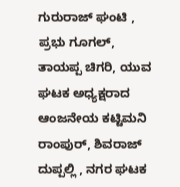ಗುರುರಾಜ್ ಘಂಟಿ , ಪ್ರಭು ಗೂಗಲ್, ತಾಯಪ್ಪ ಚಿಗರಿ, ಯುವ ಘಟಕ ಅಧ್ಯಕ್ಷರಾದ ಆಂಜನೇಯ ಕಟ್ಟಿಮನಿ ರಾಂಪುರ್, ಶಿವರಾಜ್ ದುಪ್ಪಲ್ಲಿ , ನಗರ ಘಟಕ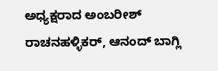ಅಧ್ಯಕ್ಷರಾದ ಅಂಬರೀಶ್ ರಾಚನಹಳ್ಳಿಕರ್, ಆನಂದ್ ಬಾಗ್ಲಿ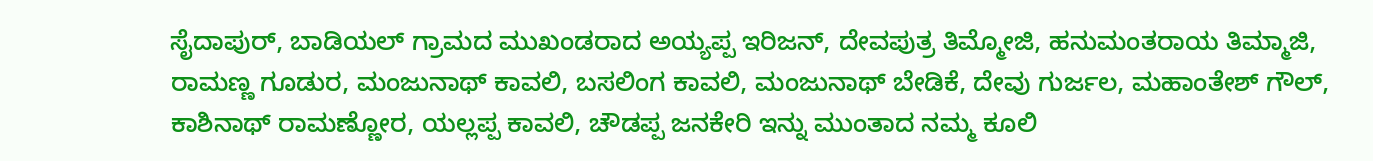ಸೈದಾಪುರ್, ಬಾಡಿಯಲ್ ಗ್ರಾಮದ ಮುಖಂಡರಾದ ಅಯ್ಯಪ್ಪ ಇರಿಜನ್, ದೇವಪುತ್ರ ತಿಮ್ಮೋಜಿ, ಹನುಮಂತರಾಯ ತಿಮ್ಮಾಜಿ, ರಾಮಣ್ಣ ಗೂಡುರ, ಮಂಜುನಾಥ್ ಕಾವಲಿ, ಬಸಲಿಂಗ ಕಾವಲಿ, ಮಂಜುನಾಥ್ ಬೇಡಿಕೆ, ದೇವು ಗುರ್ಜಲ, ಮಹಾಂತೇಶ್ ಗೌಲ್, ಕಾಶಿನಾಥ್ ರಾಮಣ್ಣೋರ, ಯಲ್ಲಪ್ಪ ಕಾವಲಿ, ಚೌಡಪ್ಪ ಜನಕೇರಿ ಇನ್ನು ಮುಂತಾದ ನಮ್ಮ ಕೂಲಿ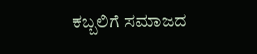ಕಬ್ಬಲಿಗೆ ಸಮಾಜದ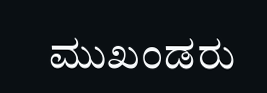ಮುಖಂಡರು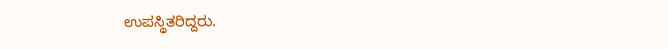ಉಪಸ್ಥಿತರಿದ್ದರು.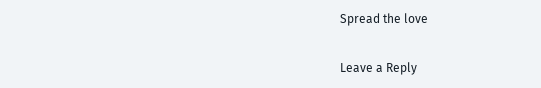Spread the love

Leave a Reply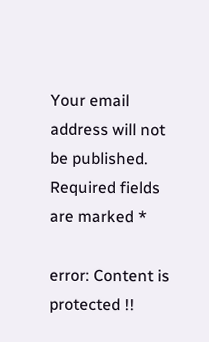Your email address will not be published. Required fields are marked *

error: Content is protected !!